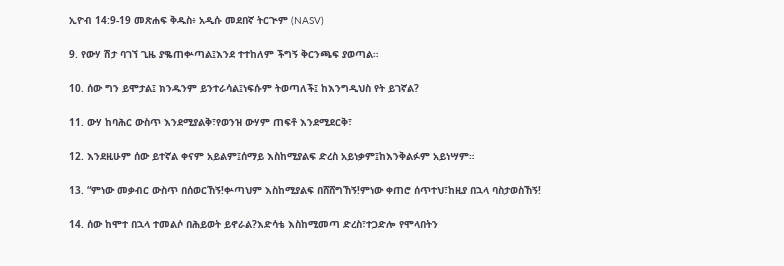ኢዮብ 14:9-19 መጽሐፍ ቅዱስ፥ አዲሱ መደበኛ ትርጒም (NASV)

9. የውሃ ሽታ ባገኘ ጊዜ ያቈጠቍጣል፤እንደ ተተከለም ችግኝ ቅርንጫፍ ያወጣል።

10. ሰው ግን ይሞታል፤ ክንዱንም ይንተራሳል፤ነፍሱም ትወጣለች፤ ከእንግዲህስ የት ይገኛል?

11. ውሃ ከባሕር ውስጥ እንደሚያልቅ፣የወንዝ ውሃም ጠፍቶ እንደሚደርቅ፣

12. እንደዚሁም ሰው ይተኛል ቀናም አይልም፤ሰማይ እስከሚያልፍ ድረስ አይነቃም፤ከእንቅልፉም አይነሣም።

13. “ምነው መቃብር ውስጥ በሰወርኸኝ!ቍጣህም እስከሚያልፍ በሸሸግኸኝ!ምነው ቀጠሮ ሰጥተህ፣ከዚያ በኋላ ባስታወስኸኝ!

14. ሰው ከሞተ በኋላ ተመልሶ በሕይወት ይኖራል?እድሳቴ እስከሚመጣ ድረስ፣ተጋድሎ የሞላበትን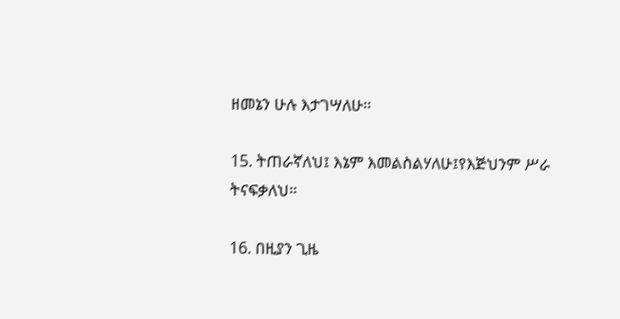ዘመኔን ሁሉ እታገሣለሁ።

15. ትጠራኛለህ፤ እኔም እመልስልሃለሁ፤የእጅህንም ሥራ ትናፍቃለህ።

16. በዚያን ጊዜ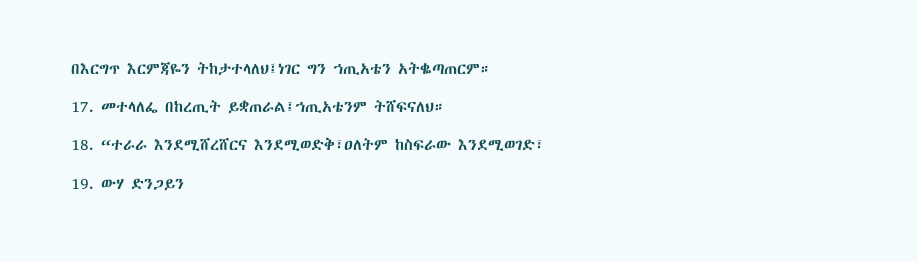በእርግጥ እርምጃዬን ትከታተላለህ፤ነገር ግን ኀጢአቴን አትቈጣጠርም።

17. መተላለፌ በከረጢት ይቋጠራል፤ኀጢአቴንም ትሸፍናለህ።

18. “ተራራ እንደሚሸረሸርና እንደሚወድቅ፣ዐለትም ከስፍራው እንደሚወገድ፣

19. ውሃ ድንጋይን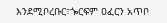እንደሚቦረቡር፣ጐርፍም ዐፈርን አጥቦ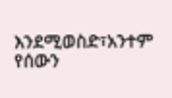እንደሚወስድ፣አንተም የሰውን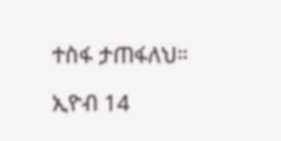ተስፋ ታጠፋለህ።

ኢዮብ 14